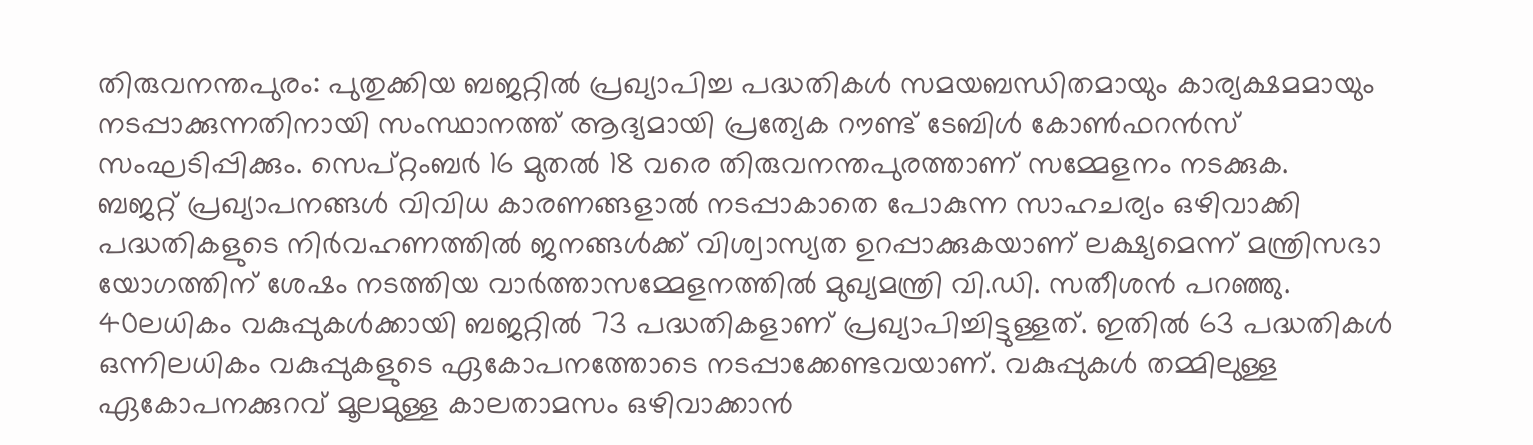തിരുവനന്തപുരം: പുതുക്കിയ ബജറ്റിൽ പ്രഖ്യാപിച്ച പദ്ധതികൾ സമയബന്ധിതമായും കാര്യക്ഷമമായും നടപ്പാക്കുന്നതിനായി സംസ്ഥാനത്ത് ആദ്യമായി പ്രത്യേക റൗണ്ട് ടേബിൾ കോൺഫറൻസ് സംഘടിപ്പിക്കും. സെപ്റ്റംബർ 16 മുതൽ 18 വരെ തിരുവനന്തപുരത്താണ് സമ്മേളനം നടക്കുക.
ബജറ്റ് പ്രഖ്യാപനങ്ങൾ വിവിധ കാരണങ്ങളാൽ നടപ്പാകാതെ പോകുന്ന സാഹചര്യം ഒഴിവാക്കി പദ്ധതികളുടെ നിർവഹണത്തിൽ ജനങ്ങൾക്ക് വിശ്വാസ്യത ഉറപ്പാക്കുകയാണ് ലക്ഷ്യമെന്ന് മന്ത്രിസഭാ യോഗത്തിന് ശേഷം നടത്തിയ വാർത്താസമ്മേളനത്തിൽ മുഖ്യമന്ത്രി വി.ഡി. സതീശൻ പറഞ്ഞു.
40ലധികം വകുപ്പുകൾക്കായി ബജറ്റിൽ 73 പദ്ധതികളാണ് പ്രഖ്യാപിച്ചിട്ടുള്ളത്. ഇതിൽ 63 പദ്ധതികൾ ഒന്നിലധികം വകുപ്പുകളുടെ ഏകോപനത്തോടെ നടപ്പാക്കേണ്ടവയാണ്. വകുപ്പുകൾ തമ്മിലുള്ള ഏകോപനക്കുറവ് മൂലമുള്ള കാലതാമസം ഒഴിവാക്കാൻ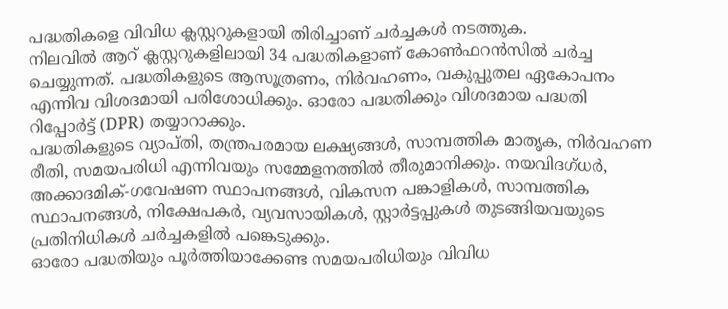പദ്ധതികളെ വിവിധ ക്ലസ്റ്ററുകളായി തിരിച്ചാണ് ചർച്ചകൾ നടത്തുക.
നിലവിൽ ആറ് ക്ലസ്റ്ററുകളിലായി 34 പദ്ധതികളാണ് കോൺഫറൻസിൽ ചർച്ച ചെയ്യുന്നത്. പദ്ധതികളുടെ ആസൂത്രണം, നിർവഹണം, വകുപ്പുതല ഏകോപനം എന്നിവ വിശദമായി പരിശോധിക്കും. ഓരോ പദ്ധതിക്കും വിശദമായ പദ്ധതി റിപ്പോർട്ട് (DPR) തയ്യാറാക്കും.
പദ്ധതികളുടെ വ്യാപ്തി, തന്ത്രപരമായ ലക്ഷ്യങ്ങൾ, സാമ്പത്തിക മാതൃക, നിർവഹണ രീതി, സമയപരിധി എന്നിവയും സമ്മേളനത്തിൽ തീരുമാനിക്കും. നയവിദഗ്ധർ, അക്കാദമിക്-ഗവേഷണ സ്ഥാപനങ്ങൾ, വികസന പങ്കാളികൾ, സാമ്പത്തിക സ്ഥാപനങ്ങൾ, നിക്ഷേപകർ, വ്യവസായികൾ, സ്റ്റാർട്ടപ്പുകൾ തുടങ്ങിയവയുടെ പ്രതിനിധികൾ ചർച്ചകളിൽ പങ്കെടുക്കും.
ഓരോ പദ്ധതിയും പൂർത്തിയാക്കേണ്ട സമയപരിധിയും വിവിധ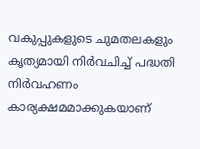വകുപ്പുകളുടെ ചുമതലകളും കൃത്യമായി നിർവചിച്ച് പദ്ധതി നിർവഹണം കാര്യക്ഷമമാക്കുകയാണ്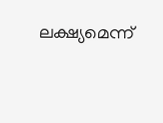ലക്ഷ്യമെന്ന്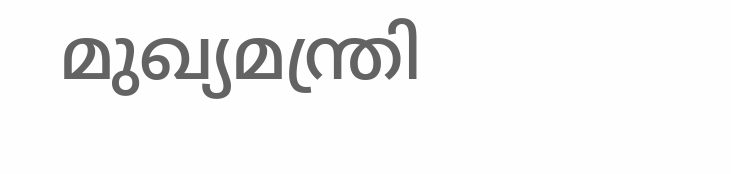മുഖ്യമന്ത്രി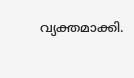വ്യക്തമാക്കി.